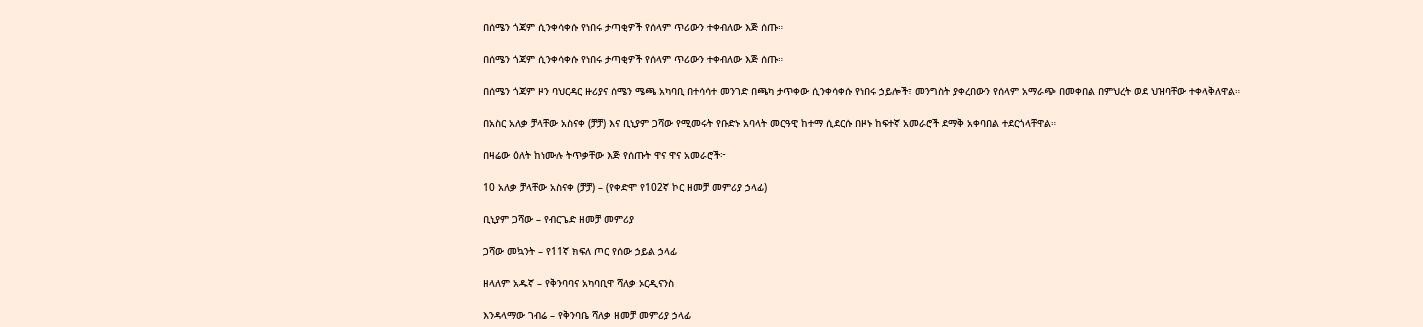በሰሜን ጎጃም ሲንቀሳቀሱ የነበሩ ታጣቂዎች የሰላም ጥሪውን ተቀብለው እጅ ሰጡ።

በሰሜን ጎጃም ሲንቀሳቀሱ የነበሩ ታጣቂዎች የሰላም ጥሪውን ተቀብለው እጅ ሰጡ።

በሰሜን ጎጃም ዞን ባህርዳር ዙሪያና ሰሜን ሜጫ አካባቢ በተሳሳተ መንገድ በጫካ ታጥቀው ሲንቀሳቀሱ የነበሩ ኃይሎች፣ መንግስት ያቀረበውን የሰላም አማራጭ በመቀበል በምህረት ወደ ህዝባቸው ተቀላቅለዋል።

በአስር አለቃ ቻላቸው አስናቀ (ቻቻ) እና ቢኒያም ጋሻው የሚመሩት የቡድኑ አባላት መርዓዊ ከተማ ሲደርሱ በዞኑ ከፍተኛ አመራሮች ደማቅ አቀባበል ተደርጎላቸዋል።

በዛሬው ዕለት ከነሙሉ ትጥቃቸው እጅ የሰጡት ዋና ዋና አመራሮች፦

10 አለቃ ቻላቸው አስናቀ (ቻቻ) – (የቀድሞ የ102ኛ ኮር ዘመቻ መምሪያ ኃላፊ)

ቢኒያም ጋሻው – የብርጌድ ዘመቻ መምሪያ

ጋሻው መኳንት – የ11ኛ ክፍለ ጦር የሰው ኃይል ኃላፊ

ዘላለም አዱኛ – የቅንባባና አካባቢዋ ሻለቃ ኦርዲናንስ

እንዳላማው ገብሬ – የቅንባቤ ሻለቃ ዘመቻ መምሪያ ኃላፊ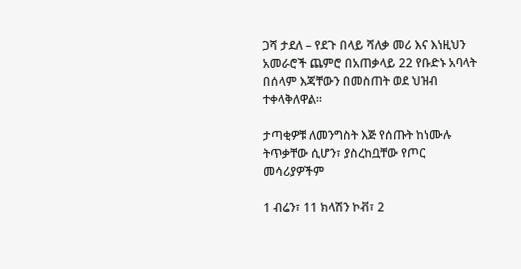ጋሻ ታደለ – የደጉ በላይ ሻለቃ መሪ እና እነዚህን አመራሮች ጨምሮ በአጠቃላይ 22 የቡድኑ አባላት በሰላም እጃቸውን በመስጠት ወደ ህዝብ ተቀላቅለዋል።

ታጣቂዎቹ ለመንግስት እጅ የሰጡት ከነሙሉ ትጥቃቸው ሲሆን፣ ያስረከቧቸው የጦር መሳሪያዎችም

1 ብሬን፣ 11 ክላሽን ኮቭ፣ 2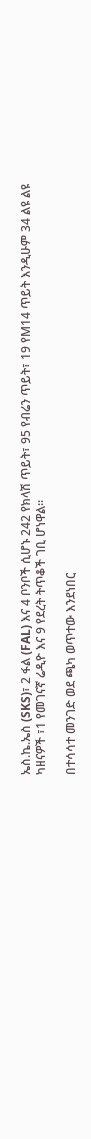ኤስ.ኬ.ኤስ (SKS)፣ 2 ፋል (FAL) እና 4 ቦንቦች ሲሆኑ 242 የክላሽ ጥይት፣ 95 የብሬን ጥይት፣ 19 የM14 ጥይት እንዲሁም 34 ልዩ ልዩ ካዘናዎች ፣1 የመገናኛ ሬዲዮ እና 9 የደረት ትጥቆች ገቢ ሆነዋል።

በተሳሳተ መንገድ ወደ ጫካ ወጥተው እንደነበር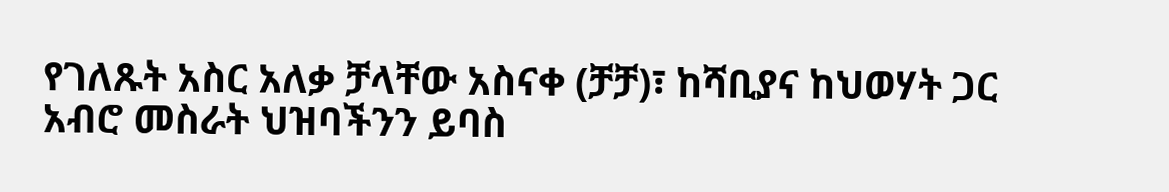የገለጹት አስር አለቃ ቻላቸው አስናቀ (ቻቻ)፣ ከሻቢያና ከህወሃት ጋር አብሮ መስራት ህዝባችንን ይባስ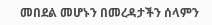መበደል መሆኑን በመረዳታችን ሰላምን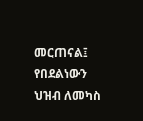መርጠናል፤ የበደልነውን ህዝብ ለመካስ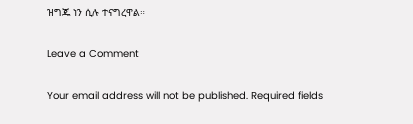ዝግጁ ነን ሲሉ ተናግረዋል።

Leave a Comment

Your email address will not be published. Required fields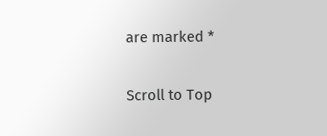are marked *

Scroll to Top